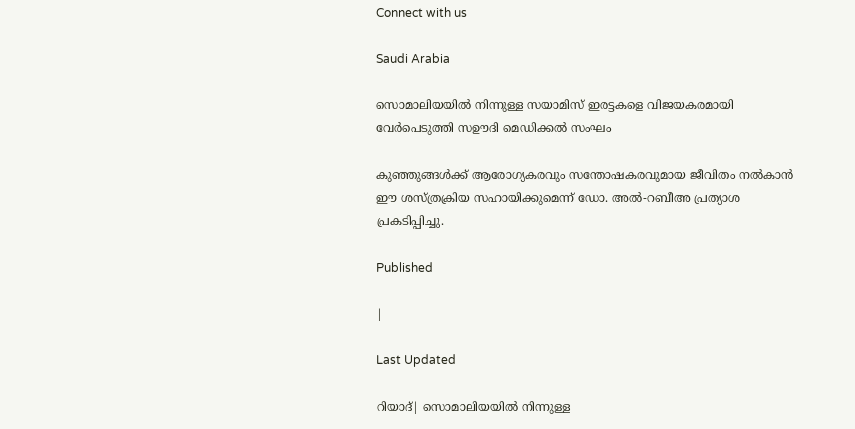Connect with us

Saudi Arabia

സൊമാലിയയിൽ നിന്നുള്ള സയാമിസ് ഇരട്ടകളെ വിജയകരമായി വേർപെടുത്തി സഊദി മെഡിക്കൽ സംഘം

കുഞ്ഞുങ്ങൾക്ക് ആരോഗ്യകരവും സന്തോഷകരവുമായ ജീവിതം നൽകാൻ ഈ ശസ്ത്രക്രിയ സഹായിക്കുമെന്ന് ഡോ. അൽ-റബീഅ പ്രത്യാശ പ്രകടിപ്പിച്ചു.

Published

|

Last Updated

റിയാദ്| സൊമാലിയയിൽ നിന്നുള്ള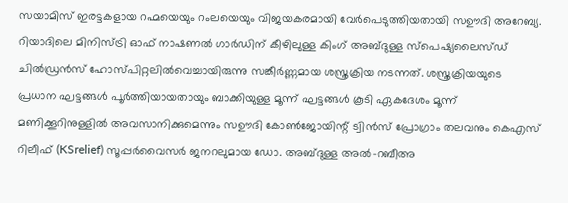സയാമിസ് ഇരട്ടകളായ റഹ്മയെയും റംലയെയും വിജയകരമായി വേർപെടുത്തിയതായി സഊദി അറേബ്യ. റിയാദിലെ മിനിസ്ട്രി ഓഫ് നാഷണൽ ഗാർഡിന് കീഴിലുള്ള കിംഗ് അബ്ദുള്ള സ്പെഷ്യലൈസ്ഡ് ചിൽഡ്രൻസ് ഹോസ്പിറ്റലിൽവെച്ചായിരുന്നു സങ്കീർണ്ണമായ ശസ്ത്രക്രിയ നടന്നത്. ശസ്ത്രക്രിയയുടെ പ്രധാന ഘട്ടങ്ങൾ പൂർത്തിയായതായും ബാക്കിയുള്ള മൂന്ന് ഘട്ടങ്ങൾ കൂടി ഏകദേശം മൂന്ന് മണിക്കൂറിനുള്ളിൽ അവസാനിക്കുമെന്നും സഊദി കോൺജോയിന്റ് ട്വിൻസ് പ്രോഗ്രാം തലവനും കെഎസ് റിലീഫ് (KSrelief) സൂപ്പർവൈസർ ജനറലുമായ ഡോ. അബ്ദുള്ള അൽ-റബീഅ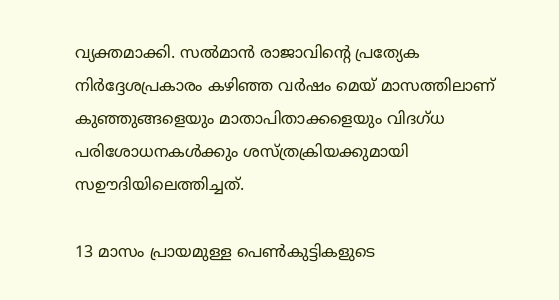വ്യക്തമാക്കി. സൽമാൻ രാജാവിന്റെ പ്രത്യേക നിർദ്ദേശപ്രകാരം കഴിഞ്ഞ വർഷം മെയ് മാസത്തിലാണ് കുഞ്ഞുങ്ങളെയും മാതാപിതാക്കളെയും വിദഗ്ധ പരിശോധനകൾക്കും ശസ്ത്രക്രിയക്കുമായി സഊദിയിലെത്തിച്ചത്.

13 മാസം പ്രായമുള്ള പെൺകുട്ടികളുടെ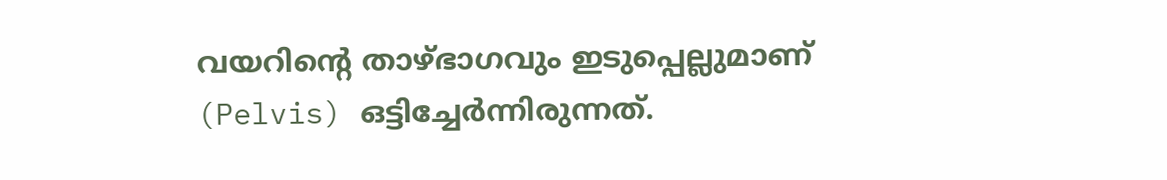വയറിന്റെ താഴ്ഭാഗവും ഇടുപ്പെല്ലുമാണ് (Pelvis) ഒട്ടിച്ചേർന്നിരുന്നത്.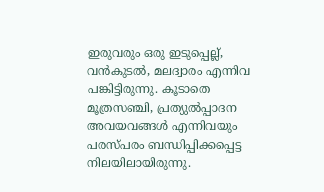ഇരുവരും ഒരു ഇടുപ്പെല്ല്, വൻകുടൽ, മലദ്വാരം എന്നിവ പങ്കിട്ടിരുന്നു. കൂടാതെ  മൂത്രസഞ്ചി, പ്രത്യുൽപ്പാദന അവയവങ്ങൾ എന്നിവയും പരസ്പരം ബന്ധിപ്പിക്കപ്പെട്ട നിലയിലായിരുന്നു.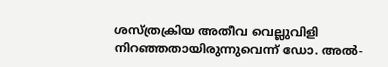ശസ്ത്രക്രിയ അതീവ വെല്ലുവിളി നിറഞ്ഞതായിരുന്നുവെന്ന് ഡോ. അൽ-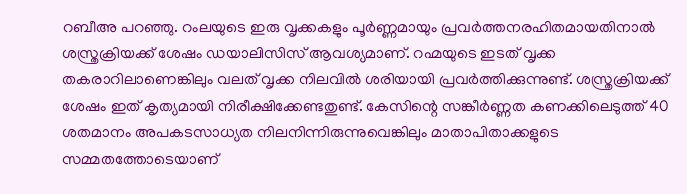റബീഅ പറഞ്ഞു. റംലയുടെ ഇരു വൃക്കകളും പൂർണ്ണമായും പ്രവർത്തനരഹിതമായതിനാൽ ശസ്ത്രക്രിയക്ക് ശേഷം ഡയാലിസിസ് ആവശ്യമാണ്. റഹ്മയുടെ ഇടത് വൃക്ക തകരാറിലാണെങ്കിലും വലത് വൃക്ക നിലവിൽ ശരിയായി പ്രവർത്തിക്കുന്നുണ്ട്. ശസ്ത്രക്രിയക്ക് ശേഷം ഇത് കൃത്യമായി നിരീക്ഷിക്കേണ്ടതുണ്ട്. കേസിന്റെ സങ്കീർണ്ണത കണക്കിലെടുത്ത് 40 ശതമാനം അപകടസാധ്യത നിലനിന്നിരുന്നുവെങ്കിലും മാതാപിതാക്കളുടെ സമ്മതത്തോടെയാണ്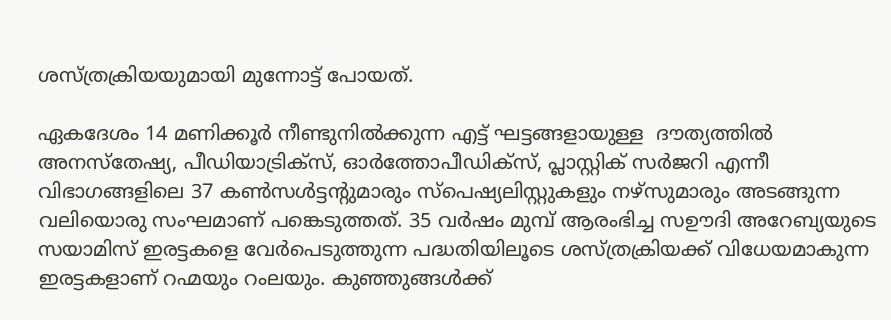ശസ്ത്രക്രിയയുമായി മുന്നോട്ട് പോയത്.

ഏകദേശം 14 മണിക്കൂർ നീണ്ടുനിൽക്കുന്ന എട്ട് ഘട്ടങ്ങളായുള്ള  ദൗത്യത്തിൽ അനസ്തേഷ്യ, പീഡിയാട്രിക്സ്, ഓർത്തോപീഡിക്സ്, പ്ലാസ്റ്റിക് സർജറി എന്നീ വിഭാഗങ്ങളിലെ 37 കൺസൾട്ടന്റുമാരും സ്പെഷ്യലിസ്റ്റുകളും നഴ്സുമാരും അടങ്ങുന്ന വലിയൊരു സംഘമാണ് പങ്കെടുത്തത്. 35 വർഷം മുമ്പ് ആരംഭിച്ച സഊദി അറേബ്യയുടെ സയാമിസ് ഇരട്ടകളെ വേർപെടുത്തുന്ന പദ്ധതിയിലൂടെ ശസ്ത്രക്രിയക്ക് വിധേയമാകുന്ന ഇരട്ടകളാണ് റഹ്മയും റംലയും. കുഞ്ഞുങ്ങൾക്ക്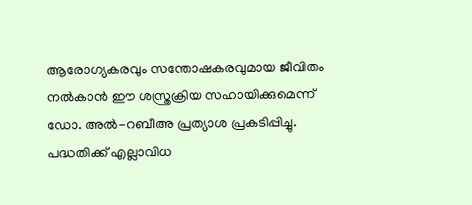ആരോഗ്യകരവും സന്തോഷകരവുമായ ജീവിതം നൽകാൻ ഈ ശസ്ത്രക്രിയ സഹായിക്കുമെന്ന് ഡോ. അൽ-റബീഅ പ്രത്യാശ പ്രകടിപ്പിച്ചു. പദ്ധതിക്ക് എല്ലാവിധ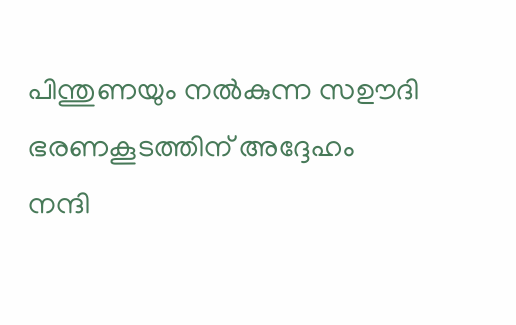പിന്തുണയും നൽകുന്ന സഊദി ഭരണകൂടത്തിന് അദ്ദേഹം നന്ദി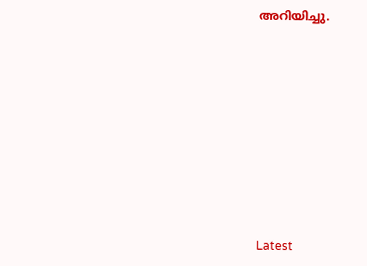അറിയിച്ചു.









Latest